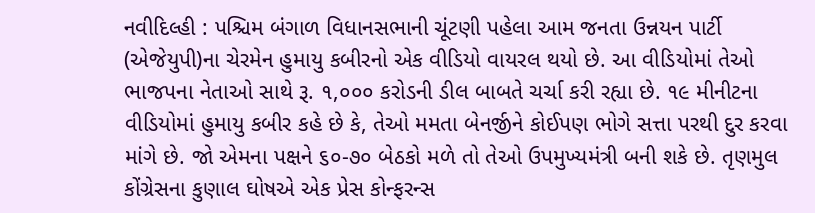નવીદિલ્હી : પશ્ચિમ બંગાળ વિધાનસભાની ચૂંટણી પહેલા આમ જનતા ઉન્નયન પાર્ટી (એજેયુપી)ના ચેરમેન હુમાયુ કબીરનો એક વીડિયો વાયરલ થયો છે. આ વીડિયોમાં તેઓ ભાજપના નેતાઓ સાથે રૂ. ૧,૦૦૦ કરોડની ડીલ બાબતે ચર્ચા કરી રહ્યા છે. ૧૯ મીનીટના વીડિયોમાં હુમાયુ કબીર કહે છે કે, તેઓ મમતા બેનર્જીને કોઈપણ ભોગે સત્તા પરથી દુર કરવા માંગે છે. જો એમના પક્ષને ૬૦-૭૦ બેઠકો મળે તો તેઓ ઉપમુખ્યમંત્રી બની શકે છે. તૃણમુલ કોંગ્રેસના કુણાલ ઘોષએ એક પ્રેસ કોન્ફરન્સ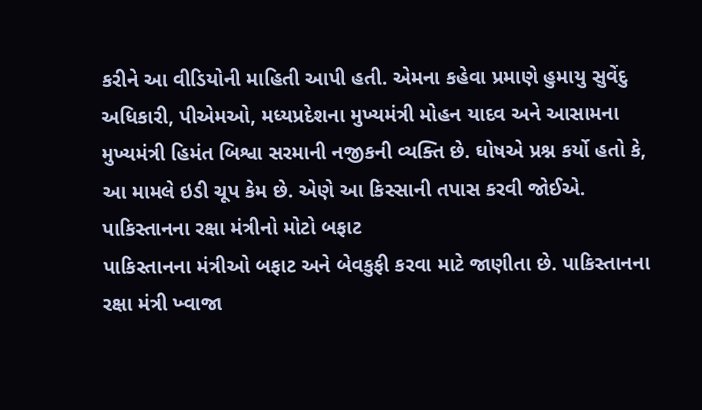કરીને આ વીડિયોની માહિતી આપી હતી. એમના કહેવા પ્રમાણે હુમાયુ સુવેંદુ અધિકારી, પીએમઓ, મધ્યપ્રદેશના મુખ્યમંત્રી મોહન યાદવ અને આસામના મુખ્યમંત્રી હિમંત બિશ્વા સરમાની નજીકની વ્યક્તિ છે. ઘોષએ પ્રશ્ન કર્યો હતો કે, આ મામલે ઇડી ચૂપ કેમ છે. એણે આ કિસ્સાની તપાસ કરવી જોઈએ.
પાકિસ્તાનના રક્ષા મંત્રીનો મોટો બફાટ
પાકિસ્તાનના મંત્રીઓ બફાટ અને બેવકુફી કરવા માટે જાણીતા છે. પાકિસ્તાનના રક્ષા મંત્રી ખ્વાજા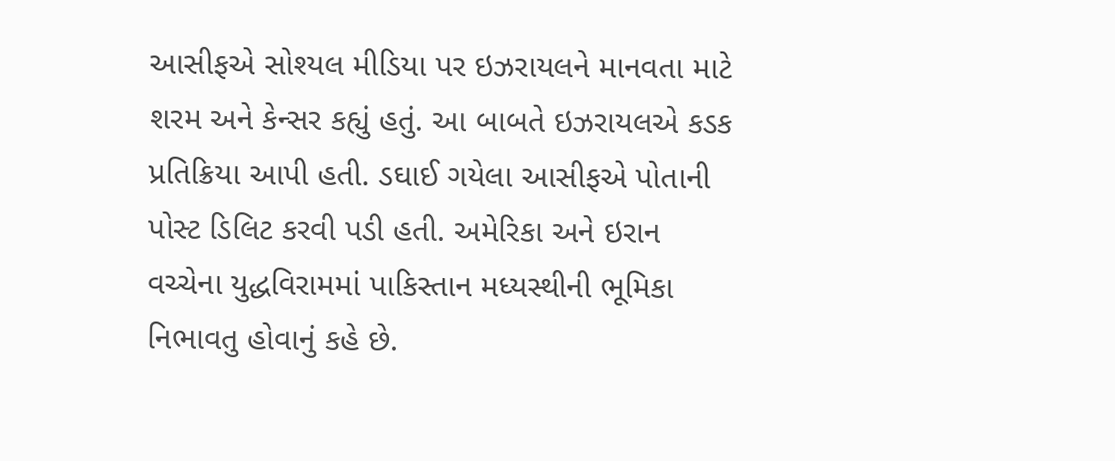આસીફએ સોશ્યલ મીડિયા પર ઇઝરાયલને માનવતા માટે શરમ અને કેન્સર કહ્યું હતું. આ બાબતે ઇઝરાયલએ કડક પ્રતિક્રિયા આપી હતી. ડઘાઈ ગયેલા આસીફએ પોતાની પોસ્ટ ડિલિટ કરવી પડી હતી. અમેરિકા અને ઇરાન વચ્ચેના યુદ્ધવિરામમાં પાકિસ્તાન મધ્યસ્થીની ભૂમિકા નિભાવતુ હોવાનું કહે છે.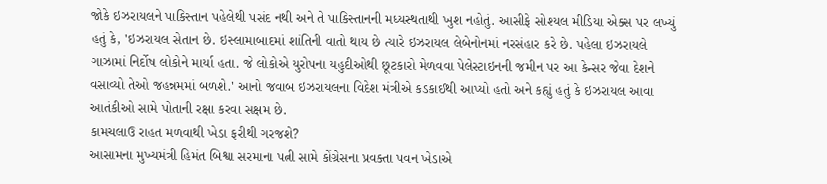જોકે ઇઝરાયલને પાકિસ્તાન પહેલેથી પસંદ નથી અને તે પાકિસ્તાનની મધ્યસ્થતાથી ખુશ નહોતું. આસીફે સોશ્યલ મીડિયા એક્સ પર લખ્યું હતું કે, 'ઇઝરાયલ સેતાન છે. ઇસ્લામાબાદમાં શાંતિની વાતો થાય છે ત્યારે ઇઝરાયલ લેબેનોનમાં નરસંહાર કરે છે. પહેલા ઇઝરાયલે ગાઝામાં નિર્દોષ લોકોને માર્યા હતા. જે લોકોએ યુરોપના યહુદીઓથી છૂટકારો મેળવવા પેલેસ્ટાઇનની જમીન પર આ કેન્સર જેવા દેશને વસાવ્યો તેઓ જહન્નમમાં બળશે.' આનો જવાબ ઇઝરાયલના વિદેશ મંત્રીએ કડકાઈથી આપ્યો હતો અને કહ્યું હતું કે ઇઝરાયલ આવા આતંકીઓ સામે પોતાની રક્ષા કરવા સક્ષમ છે.
કામચલાઉ રાહત મળવાથી ખેડા ફરીથી ગરજશે?
આસામના મુખ્યમંત્રી હિમંત બિશ્વા સરમાના પત્ની સામે કોંગ્રેસના પ્રવક્તા પવન ખેડાએ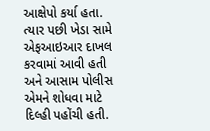આક્ષેપો કર્યા હતા. ત્યાર પછી ખેડા સામે એફઆઇઆર દાખલ કરવામાં આવી હતી અને આસામ પોલીસ એમને શોધવા માટે દિલ્હી પહોંચી હતી.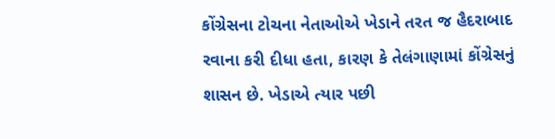કોંગ્રેસના ટોચના નેતાઓએ ખેડાને તરત જ હૈદરાબાદ રવાના કરી દીધા હતા, કારણ કે તેલંગાણામાં કોંગ્રેસનું શાસન છે. ખેડાએ ત્યાર પછી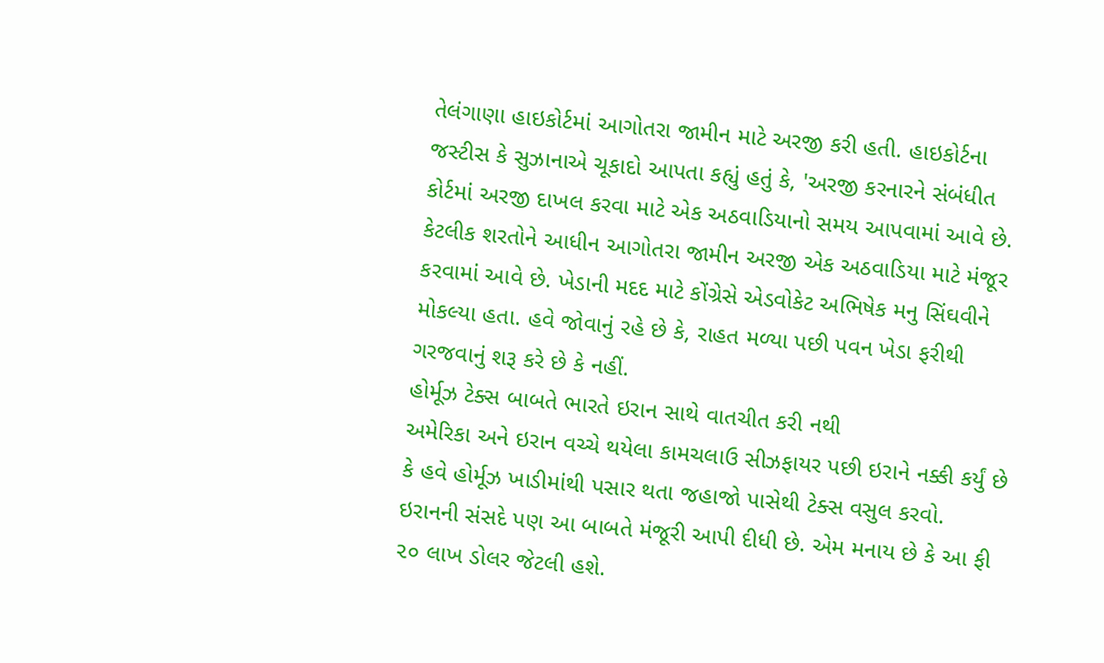તેલંગાણા હાઇકોર્ટમાં આગોતરા જામીન માટે અરજી કરી હતી. હાઇકોર્ટના જસ્ટીસ કે સુઝાનાએ ચૂકાદો આપતા કહ્યું હતું કે, 'અરજી કરનારને સંબંધીત કોર્ટમાં અરજી દાખલ કરવા માટે એક અઠવાડિયાનો સમય આપવામાં આવે છે. કેટલીક શરતોને આધીન આગોતરા જામીન અરજી એક અઠવાડિયા માટે મંજૂર કરવામાં આવે છે. ખેડાની મદદ માટે કોંગ્રેસે એડવોકેટ અભિષેક મનુ સિંઘવીને મોકલ્યા હતા. હવે જોવાનું રહે છે કે, રાહત મળ્યા પછી પવન ખેડા ફરીથી ગરજવાનું શરૂ કરે છે કે નહીં.
હોર્મૂઝ ટેક્સ બાબતે ભારતે ઇરાન સાથે વાતચીત કરી નથી
અમેરિકા અને ઇરાન વચ્ચે થયેલા કામચલાઉ સીઝફાયર પછી ઇરાને નક્કી કર્યું છે કે હવે હોર્મૂઝ ખાડીમાંથી પસાર થતા જહાજો પાસેથી ટેક્સ વસુલ કરવો. ઇરાનની સંસદે પણ આ બાબતે મંજૂરી આપી દીધી છે. એમ મનાય છે કે આ ફી ૨૦ લાખ ડોલર જેટલી હશે.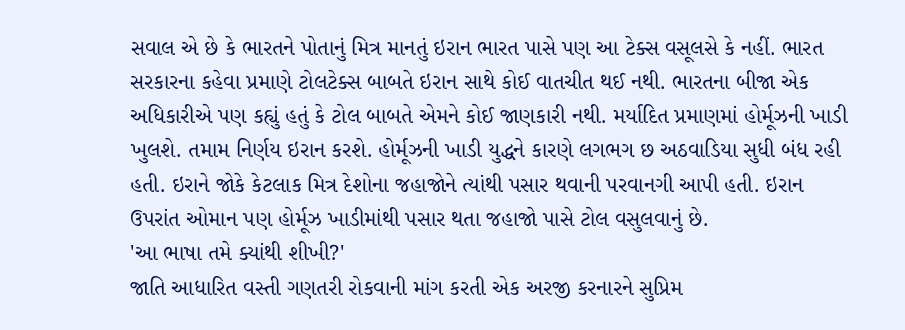સવાલ એ છે કે ભારતને પોતાનું મિત્ર માનતું ઇરાન ભારત પાસે પણ આ ટેક્સ વસૂલસે કે નહીં. ભારત સરકારના કહેવા પ્રમાણે ટોલટેક્સ બાબતે ઇરાન સાથે કોઈ વાતચીત થઈ નથી. ભારતના બીજા એક અધિકારીએ પણ કહ્યું હતું કે ટોલ બાબતે એમને કોઈ જાણકારી નથી. મર્યાદિત પ્રમાણમાં હોર્મૂઝની ખાડી ખુલશે. તમામ નિર્ણય ઇરાન કરશે. હોર્મૂઝની ખાડી યુદ્ધને કારણે લગભગ છ અઠવાડિયા સુધી બંધ રહી હતી. ઇરાને જોકે કેટલાક મિત્ર દેશોના જહાજોને ત્યાંથી પસાર થવાની પરવાનગી આપી હતી. ઇરાન ઉપરાંત ઓમાન પણ હોર્મૂઝ ખાડીમાંથી પસાર થતા જહાજો પાસે ટોલ વસુલવાનું છે.
'આ ભાષા તમે ક્યાંથી શીખી?'
જાતિ આધારિત વસ્તી ગણતરી રોકવાની માંગ કરતી એક અરજી કરનારને સુપ્રિમ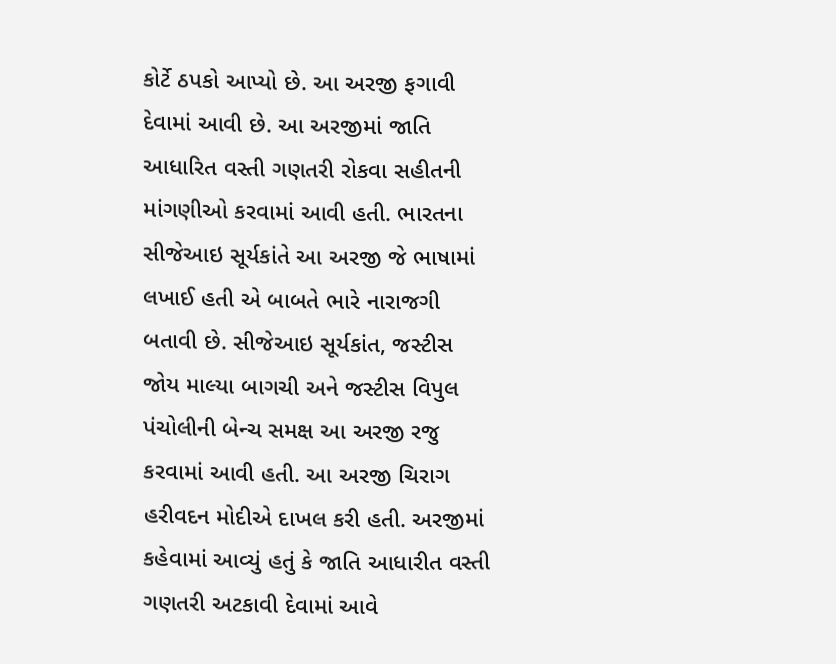કોર્ટે ઠપકો આપ્યો છે. આ અરજી ફગાવી દેવામાં આવી છે. આ અરજીમાં જાતિ આધારિત વસ્તી ગણતરી રોકવા સહીતની માંગણીઓ કરવામાં આવી હતી. ભારતના સીજેઆઇ સૂર્યકાંતે આ અરજી જે ભાષામાં લખાઈ હતી એ બાબતે ભારે નારાજગી બતાવી છે. સીજેઆઇ સૂર્યકાંત, જસ્ટીસ જોય માલ્યા બાગચી અને જસ્ટીસ વિપુલ પંચોલીની બેન્ચ સમક્ષ આ અરજી રજુ કરવામાં આવી હતી. આ અરજી ચિરાગ હરીવદન મોદીએ દાખલ કરી હતી. અરજીમાં કહેવામાં આવ્યું હતું કે જાતિ આધારીત વસ્તી ગણતરી અટકાવી દેવામાં આવે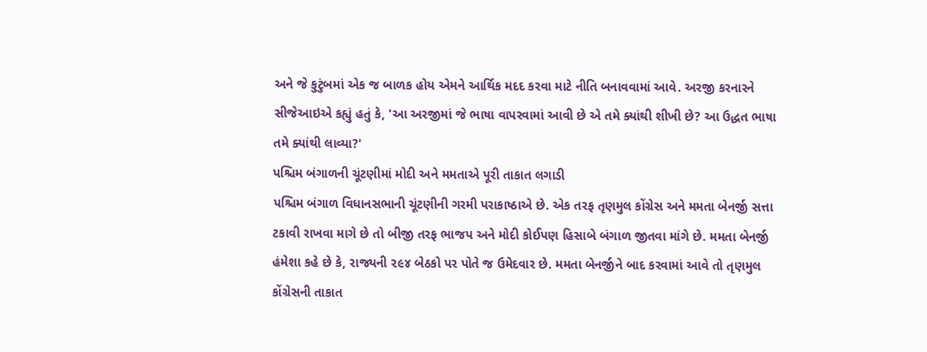અને જે કુટુંબમાં એક જ બાળક હોય એમને આર્થિક મદદ કરવા માટે નીતિ બનાવવામાં આવે. અરજી કરનારને સીજેઆઇએ કહ્યું હતું કે, 'આ અરજીમાં જે ભાષા વાપરવામાં આવી છે એ તમે ક્યાંથી શીખી છે? આ ઉદ્ધત ભાષા તમે ક્યાંથી લાવ્યા?'
પશ્ચિમ બંગાળની ચૂંટણીમાં મોદી અને મમતાએ પૂરી તાકાત લગાડી
પશ્ચિમ બંગાળ વિધાનસભાની ચૂંટણીની ગરમી પરાકાષ્ઠાએ છે. એક તરફ તૃણમુલ કોંગ્રેસ અને મમતા બેનર્જી સત્તા ટકાવી રાખવા માગે છે તો બીજી તરફ ભાજપ અને મોદી કોઈપણ હિસાબે બંગાળ જીતવા માંગે છે. મમતા બેનર્જી હંમેશા કહે છે કે, રાજ્યની ૨૯૪ બેઠકો પર પોતે જ ઉમેદવાર છે. મમતા બેનર્જીને બાદ કરવામાં આવે તો તૃણમુલ કોંગ્રેસની તાકાત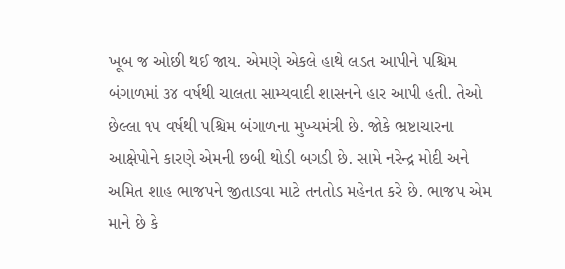ખૂબ જ ઓછી થઈ જાય. એમણે એકલે હાથે લડત આપીને પશ્ચિમ બંગાળમાં ૩૪ વર્ષથી ચાલતા સામ્યવાદી શાસનને હાર આપી હતી. તેઓ છેલ્લા ૧૫ વર્ષથી પશ્ચિમ બંગાળના મુખ્યમંત્રી છે. જોકે ભ્રષ્ટાચારના આક્ષેપોને કારણે એમની છબી થોડી બગડી છે. સામે નરેન્દ્ર મોદી અને અમિત શાહ ભાજપને જીતાડવા માટે તનતોડ મહેનત કરે છે. ભાજપ એમ માને છે કે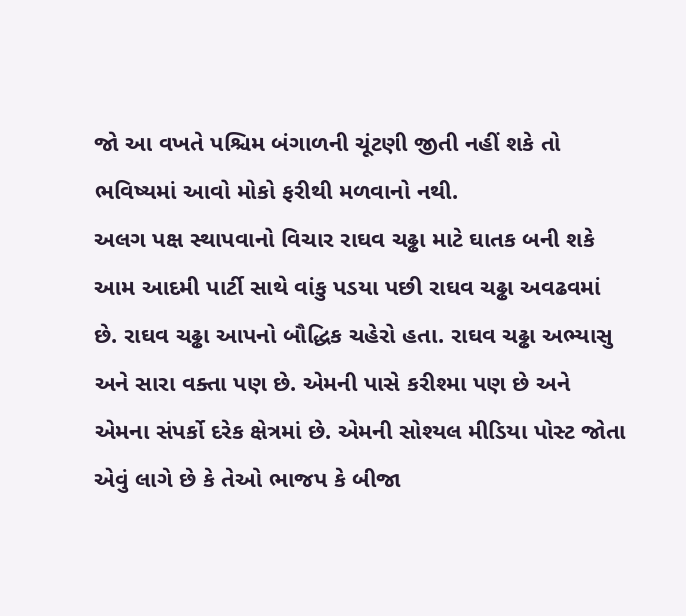જો આ વખતે પશ્ચિમ બંગાળની ચૂંટણી જીતી નહીં શકે તો ભવિષ્યમાં આવો મોકો ફરીથી મળવાનો નથી.
અલગ પક્ષ સ્થાપવાનો વિચાર રાઘવ ચઢ્ઢા માટે ઘાતક બની શકે
આમ આદમી પાર્ટી સાથે વાંકુ પડયા પછી રાઘવ ચઢ્ઢા અવઢવમાં છે. રાઘવ ચઢ્ઢા આપનો બૌદ્ધિક ચહેરો હતા. રાઘવ ચઢ્ઢા અભ્યાસુ અને સારા વક્તા પણ છે. એમની પાસે કરીશ્મા પણ છે અને એમના સંપર્કો દરેક ક્ષેત્રમાં છે. એમની સોશ્યલ મીડિયા પોસ્ટ જોતા એવું લાગે છે કે તેઓ ભાજપ કે બીજા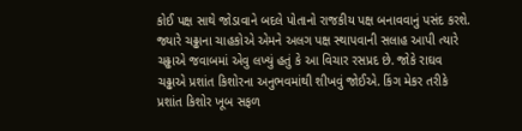કોઈ પક્ષ સાથે જોડાવાને બદલે પોતાનો રાજકીય પક્ષ બનાવવાનું પસંદ કરશે. જ્યારે ચઢ્ઢાના ચાહકોએ એમને અલગ પક્ષ સ્થાપવાની સલાહ આપી ત્યારે ચઢ્ઢાએ જવાબમાં એવુ લખ્યું હતું કે આ વિચાર રસપ્રદ છે. જોકે રાઘવ ચઢ્ઢાએ પ્રશાંત કિશોરના અનુભવમાંથી શીખવું જોઈએ. કિંગ મેકર તરીકે પ્રશાંત કિશોર ખૂબ સફળ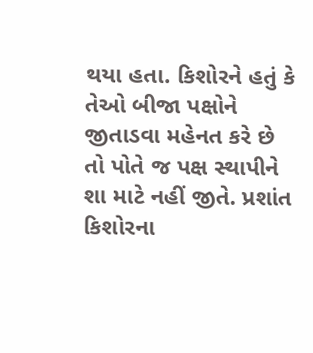થયા હતા. કિશોરને હતું કે તેઓ બીજા પક્ષોને જીતાડવા મહેનત કરે છે તો પોતે જ પક્ષ સ્થાપીને શા માટે નહીં જીતે. પ્રશાંત કિશોરના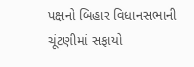પક્ષનો બિહાર વિધાનસભાની ચૂંટણીમાં સફાયો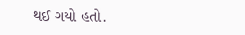થઈ ગયો હતો.